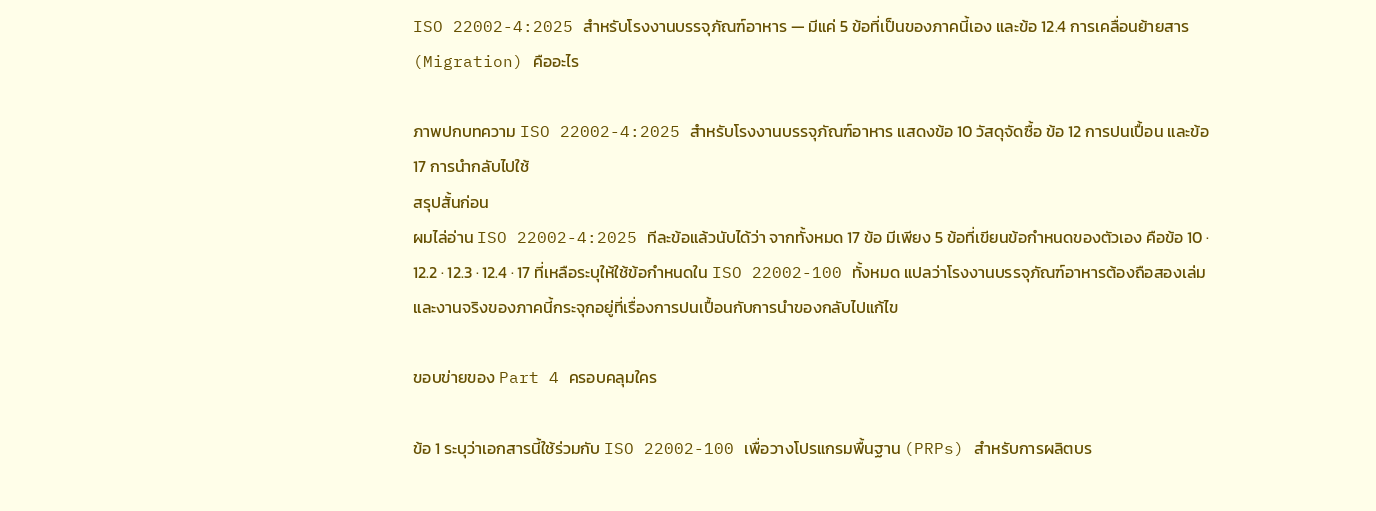ISO 22002-4:2025 สำหรับโรงงานบรรจุภัณฑ์อาหาร — มีแค่ 5 ข้อที่เป็นของภาคนี้เอง และข้อ 12.4 การเคลื่อนย้ายสาร (Migration) คืออะไร

ภาพปกบทความ ISO 22002-4:2025 สำหรับโรงงานบรรจุภัณฑ์อาหาร แสดงข้อ 10 วัสดุจัดซื้อ ข้อ 12 การปนเปื้อน และข้อ 17 การนำกลับไปใช้
สรุปสั้นก่อน
ผมไล่อ่าน ISO 22002-4:2025 ทีละข้อแล้วนับได้ว่า จากทั้งหมด 17 ข้อ มีเพียง 5 ข้อที่เขียนข้อกำหนดของตัวเอง คือข้อ 10 · 12.2 · 12.3 · 12.4 · 17 ที่เหลือระบุให้ใช้ข้อกำหนดใน ISO 22002-100 ทั้งหมด แปลว่าโรงงานบรรจุภัณฑ์อาหารต้องถือสองเล่ม และงานจริงของภาคนี้กระจุกอยู่ที่เรื่องการปนเปื้อนกับการนำของกลับไปแก้ไข

ขอบข่ายของ Part 4 ครอบคลุมใคร

ข้อ 1 ระบุว่าเอกสารนี้ใช้ร่วมกับ ISO 22002-100 เพื่อวางโปรแกรมพื้นฐาน (PRPs) สำหรับการผลิตบร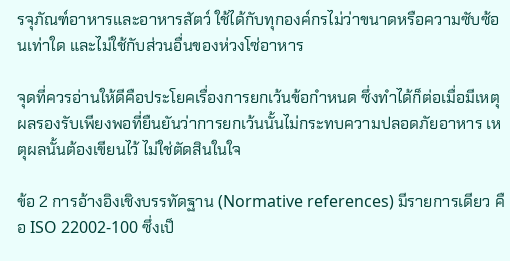รจุภัณฑ์อาหารและอาหารสัตว์ ใช้ได้กับทุกองค์กรไม่ว่าขนาดหรือความซับซ้อนเท่าใด และไม่ใช้กับส่วนอื่นของห่วงโซ่อาหาร

จุดที่ควรอ่านให้ดีคือประโยคเรื่องการยกเว้นข้อกำหนด ซึ่งทำได้ก็ต่อเมื่อมีเหตุผลรองรับเพียงพอที่ยืนยันว่าการยกเว้นนั้นไม่กระทบความปลอดภัยอาหาร เหตุผลนั้นต้องเขียนไว้ ไม่ใช่ตัดสินในใจ

ข้อ 2 การอ้างอิงเชิงบรรทัดฐาน (Normative references) มีรายการเดียว คือ ISO 22002-100 ซึ่งเป็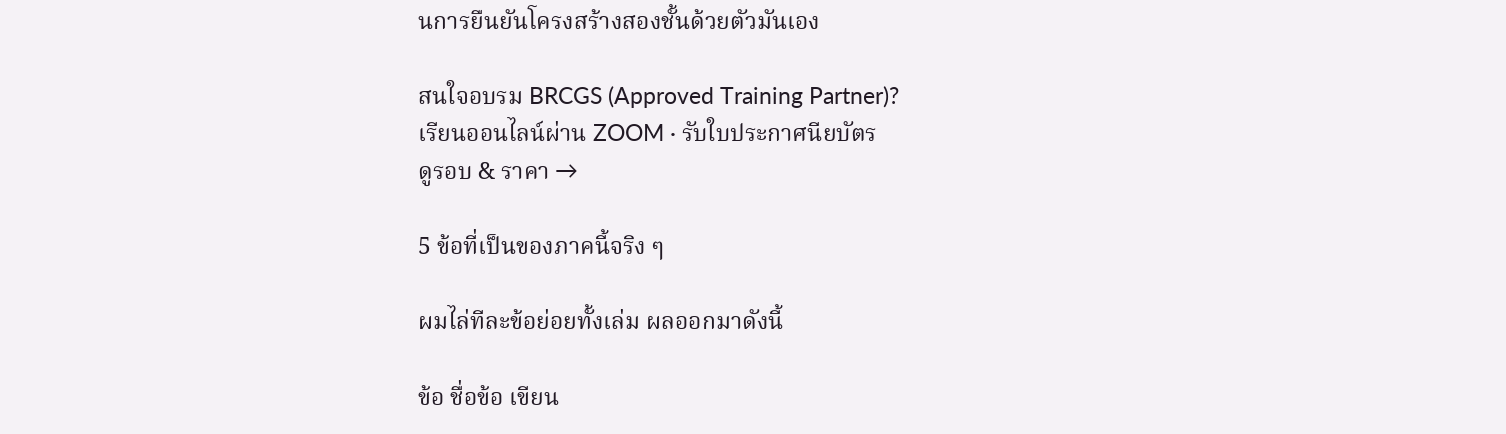นการยืนยันโครงสร้างสองชั้นด้วยตัวมันเอง

สนใจอบรม BRCGS (Approved Training Partner)?
เรียนออนไลน์ผ่าน ZOOM · รับใบประกาศนียบัตร
ดูรอบ & ราคา →

5 ข้อที่เป็นของภาคนี้จริง ๆ

ผมไล่ทีละข้อย่อยทั้งเล่ม ผลออกมาดังนี้

ข้อ ชื่อข้อ เขียน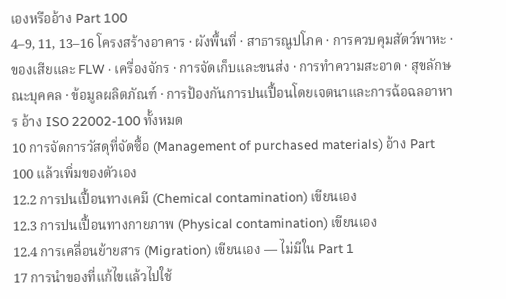เองหรืออ้าง Part 100
4–9, 11, 13–16 โครงสร้างอาคาร · ผังพื้นที่ · สาธารณูปโภค · การควบคุมสัตว์พาหะ · ของเสียและ FLW · เครื่องจักร · การจัดเก็บและขนส่ง · การทำความสะอาด · สุขลักษณะบุคคล · ข้อมูลผลิตภัณฑ์ · การป้องกันการปนเปื้อนโดยเจตนาและการฉ้อฉลอาหาร อ้าง ISO 22002-100 ทั้งหมด
10 การจัดการวัสดุที่จัดซื้อ (Management of purchased materials) อ้าง Part 100 แล้วเพิ่มของตัวเอง
12.2 การปนเปื้อนทางเคมี (Chemical contamination) เขียนเอง
12.3 การปนเปื้อนทางกายภาพ (Physical contamination) เขียนเอง
12.4 การเคลื่อนย้ายสาร (Migration) เขียนเอง — ไม่มีใน Part 1
17 การนำของที่แก้ไขแล้วไปใช้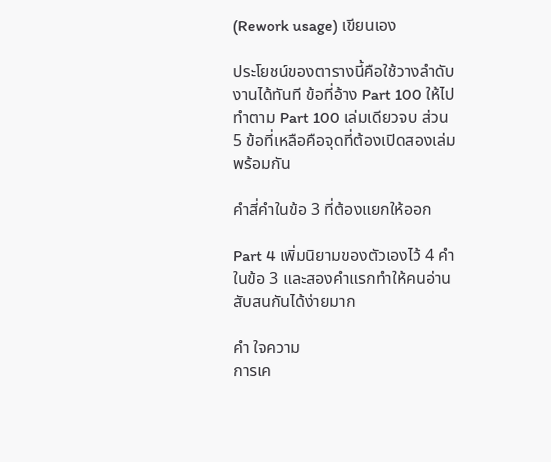(Rework usage) เขียนเอง

ประโยชน์ของตารางนี้คือใช้วางลำดับงานได้ทันที ข้อที่อ้าง Part 100 ให้ไปทำตาม Part 100 เล่มเดียวจบ ส่วน 5 ข้อที่เหลือคือจุดที่ต้องเปิดสองเล่มพร้อมกัน

คำสี่คำในข้อ 3 ที่ต้องแยกให้ออก

Part 4 เพิ่มนิยามของตัวเองไว้ 4 คำในข้อ 3 และสองคำแรกทำให้คนอ่านสับสนกันได้ง่ายมาก

คำ ใจความ
การเค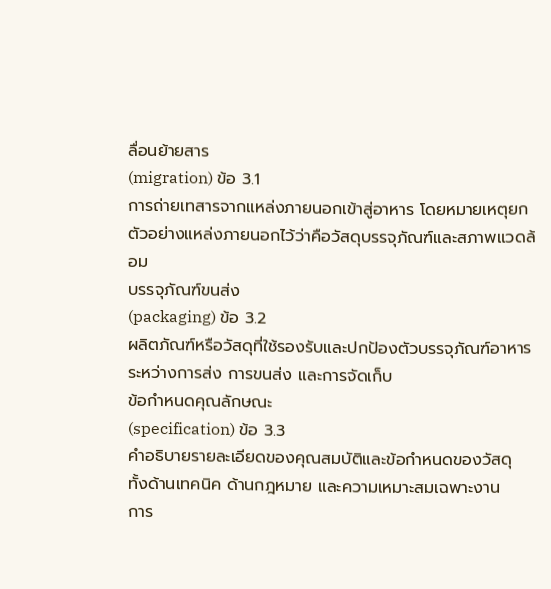ลื่อนย้ายสาร
(migration) ข้อ 3.1
การถ่ายเทสารจากแหล่งภายนอกเข้าสู่อาหาร โดยหมายเหตุยกตัวอย่างแหล่งภายนอกไว้ว่าคือวัสดุบรรจุภัณฑ์และสภาพแวดล้อม
บรรจุภัณฑ์ขนส่ง
(packaging) ข้อ 3.2
ผลิตภัณฑ์หรือวัสดุที่ใช้รองรับและปกป้องตัวบรรจุภัณฑ์อาหารระหว่างการส่ง การขนส่ง และการจัดเก็บ
ข้อกำหนดคุณลักษณะ
(specification) ข้อ 3.3
คำอธิบายรายละเอียดของคุณสมบัติและข้อกำหนดของวัสดุ ทั้งด้านเทคนิค ด้านกฎหมาย และความเหมาะสมเฉพาะงาน
การ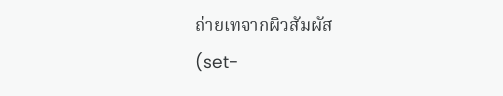ถ่ายเทจากผิวสัมผัส
(set-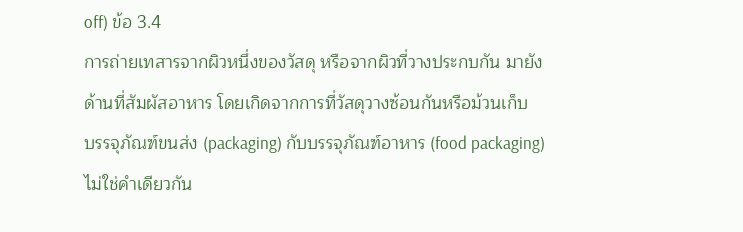off) ข้อ 3.4
การถ่ายเทสารจากผิวหนึ่งของวัสดุ หรือจากผิวที่วางประกบกัน มายังด้านที่สัมผัสอาหาร โดยเกิดจากการที่วัสดุวางซ้อนกันหรือม้วนเก็บ
บรรจุภัณฑ์ขนส่ง (packaging) กับบรรจุภัณฑ์อาหาร (food packaging) ไม่ใช่คำเดียวกัน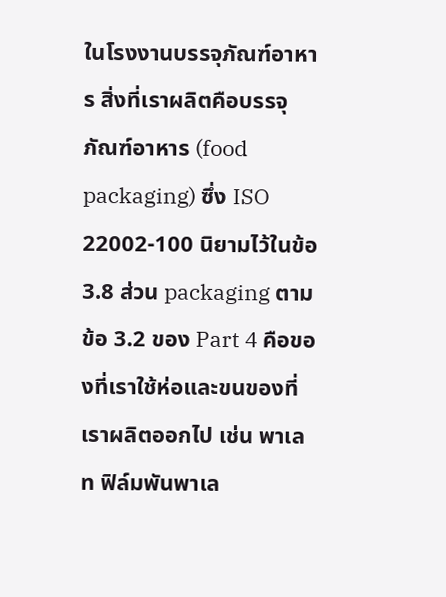ในโรงงานบรรจุภัณฑ์อาหาร สิ่งที่เราผลิตคือบรรจุภัณฑ์อาหาร (food packaging) ซึ่ง ISO 22002-100 นิยามไว้ในข้อ 3.8 ส่วน packaging ตามข้อ 3.2 ของ Part 4 คือของที่เราใช้ห่อและขนของที่เราผลิตออกไป เช่น พาเลท ฟิล์มพันพาเล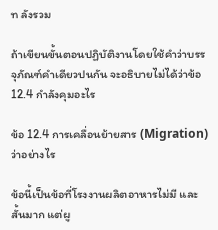ท ลังรวม

ถ้าเขียนขั้นตอนปฏิบัติงานโดยใช้คำว่าบรรจุภัณฑ์คำเดียวปนกัน จะอธิบายไม่ได้ว่าข้อ 12.4 กำลังคุมอะไร

ข้อ 12.4 การเคลื่อนย้ายสาร (Migration) ว่าอย่างไร

ข้อนี้เป็นข้อที่โรงงานผลิตอาหารไม่มี และสั้นมาก แต่ผู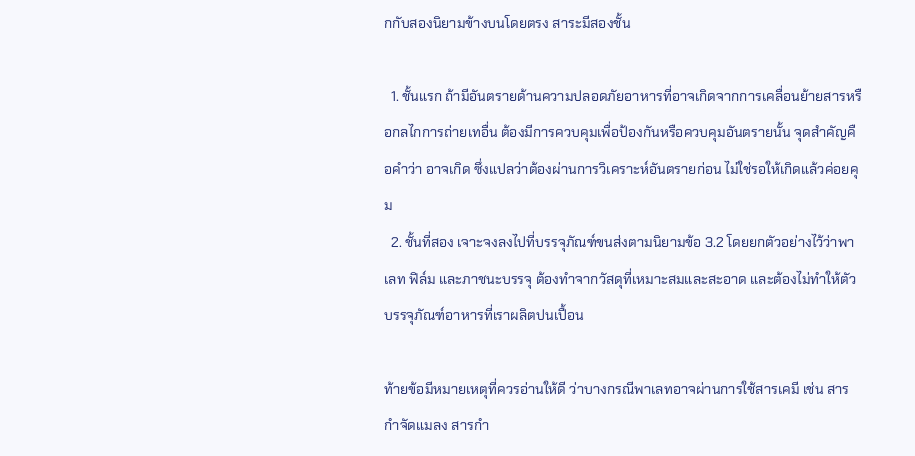กกับสองนิยามข้างบนโดยตรง สาระมีสองชั้น

  1. ชั้นแรก ถ้ามีอันตรายด้านความปลอดภัยอาหารที่อาจเกิดจากการเคลื่อนย้ายสารหรือกลไกการถ่ายเทอื่น ต้องมีการควบคุมเพื่อป้องกันหรือควบคุมอันตรายนั้น จุดสำคัญคือคำว่า อาจเกิด ซึ่งแปลว่าต้องผ่านการวิเคราะห์อันตรายก่อน ไม่ใช่รอให้เกิดแล้วค่อยคุม
  2. ชั้นที่สอง เจาะจงลงไปที่บรรจุภัณฑ์ขนส่งตามนิยามข้อ 3.2 โดยยกตัวอย่างไว้ว่าพาเลท ฟิล์ม และภาชนะบรรจุ ต้องทำจากวัสดุที่เหมาะสมและสะอาด และต้องไม่ทำให้ตัวบรรจุภัณฑ์อาหารที่เราผลิตปนเปื้อน

ท้ายข้อมีหมายเหตุที่ควรอ่านให้ดี ว่าบางกรณีพาเลทอาจผ่านการใช้สารเคมี เช่น สารกำจัดแมลง สารกำ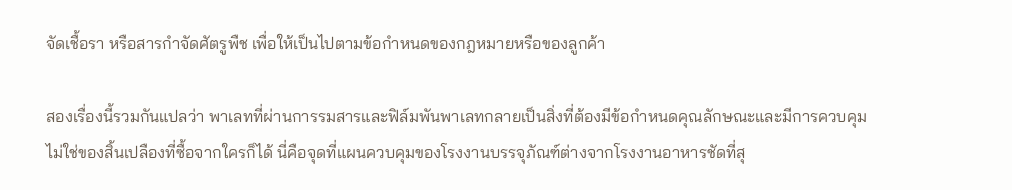จัดเชื้อรา หรือสารกำจัดศัตรูพืช เพื่อให้เป็นไปตามข้อกำหนดของกฎหมายหรือของลูกค้า

สองเรื่องนี้รวมกันแปลว่า พาเลทที่ผ่านการรมสารและฟิล์มพันพาเลทกลายเป็นสิ่งที่ต้องมีข้อกำหนดคุณลักษณะและมีการควบคุม ไม่ใช่ของสิ้นเปลืองที่ซื้อจากใครก็ได้ นี่คือจุดที่แผนควบคุมของโรงงานบรรจุภัณฑ์ต่างจากโรงงานอาหารชัดที่สุ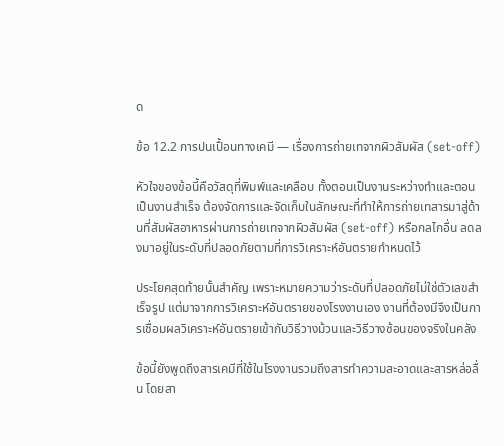ด

ข้อ 12.2 การปนเปื้อนทางเคมี — เรื่องการถ่ายเทจากผิวสัมผัส (set-off)

หัวใจของข้อนี้คือวัสดุที่พิมพ์และเคลือบ ทั้งตอนเป็นงานระหว่างทำและตอนเป็นงานสำเร็จ ต้องจัดการและจัดเก็บในลักษณะที่ทำให้การถ่ายเทสารมาสู่ด้านที่สัมผัสอาหารผ่านการถ่ายเทจากผิวสัมผัส (set-off) หรือกลไกอื่น ลดลงมาอยู่ในระดับที่ปลอดภัยตามที่การวิเคราะห์อันตรายกำหนดไว้

ประโยคสุดท้ายนั้นสำคัญ เพราะหมายความว่าระดับที่ปลอดภัยไม่ใช่ตัวเลขสำเร็จรูป แต่มาจากการวิเคราะห์อันตรายของโรงงานเอง งานที่ต้องมีจึงเป็นการเชื่อมผลวิเคราะห์อันตรายเข้ากับวิธีวางม้วนและวิธีวางซ้อนของจริงในคลัง

ข้อนี้ยังพูดถึงสารเคมีที่ใช้ในโรงงานรวมถึงสารทำความสะอาดและสารหล่อลื่น โดยสา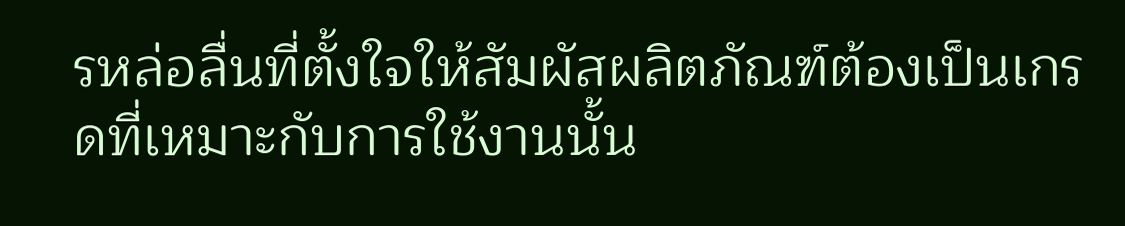รหล่อลื่นที่ตั้งใจให้สัมผัสผลิตภัณฑ์ต้องเป็นเกรดที่เหมาะกับการใช้งานนั้น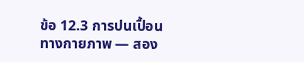ข้อ 12.3 การปนเปื้อนทางกายภาพ — สอง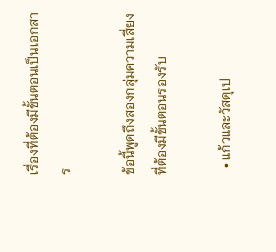เรื่องที่ต้องมีขั้นตอนเป็นเอกสาร

ข้อนี้พูดถึงสองกลุ่มความเสี่ยงที่ต้องมีขั้นตอนรองรับ

  • แก้วและวัสดุเป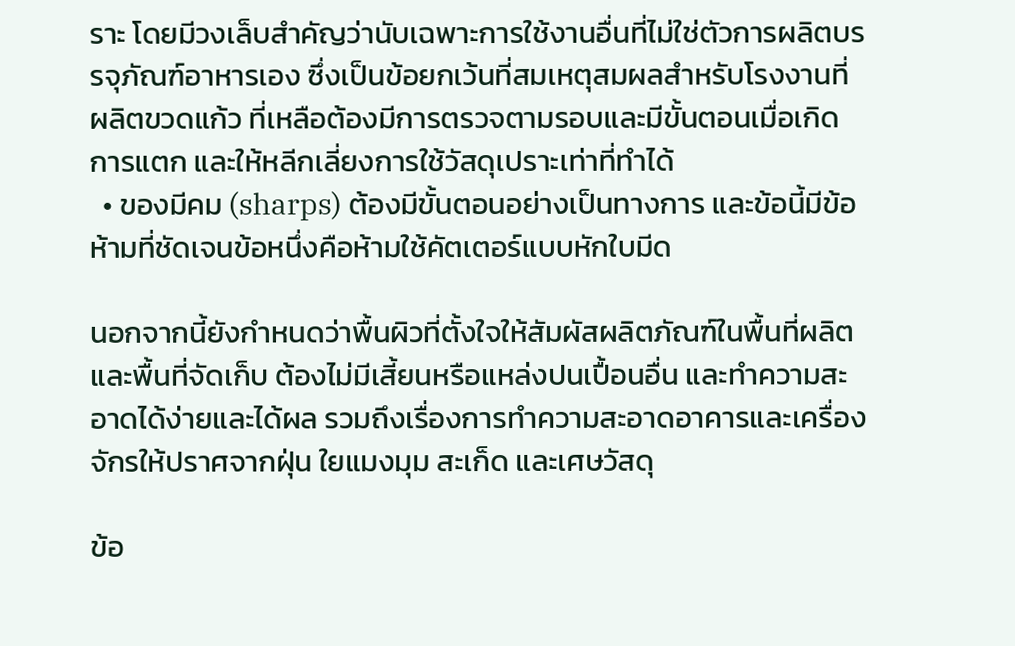ราะ โดยมีวงเล็บสำคัญว่านับเฉพาะการใช้งานอื่นที่ไม่ใช่ตัวการผลิตบรรจุภัณฑ์อาหารเอง ซึ่งเป็นข้อยกเว้นที่สมเหตุสมผลสำหรับโรงงานที่ผลิตขวดแก้ว ที่เหลือต้องมีการตรวจตามรอบและมีขั้นตอนเมื่อเกิดการแตก และให้หลีกเลี่ยงการใช้วัสดุเปราะเท่าที่ทำได้
  • ของมีคม (sharps) ต้องมีขั้นตอนอย่างเป็นทางการ และข้อนี้มีข้อห้ามที่ชัดเจนข้อหนึ่งคือห้ามใช้คัตเตอร์แบบหักใบมีด

นอกจากนี้ยังกำหนดว่าพื้นผิวที่ตั้งใจให้สัมผัสผลิตภัณฑ์ในพื้นที่ผลิตและพื้นที่จัดเก็บ ต้องไม่มีเสี้ยนหรือแหล่งปนเปื้อนอื่น และทำความสะอาดได้ง่ายและได้ผล รวมถึงเรื่องการทำความสะอาดอาคารและเครื่องจักรให้ปราศจากฝุ่น ใยแมงมุม สะเก็ด และเศษวัสดุ

ข้อ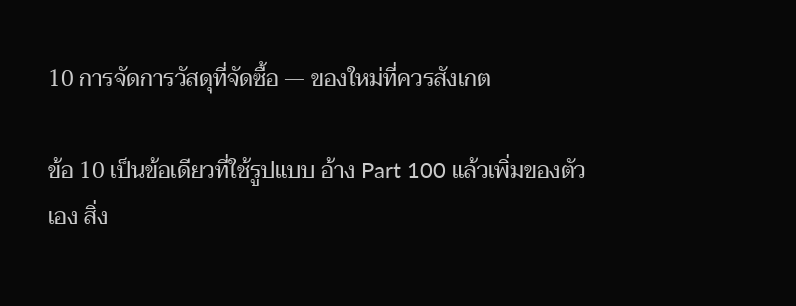10 การจัดการวัสดุที่จัดซื้อ — ของใหม่ที่ควรสังเกต

ข้อ 10 เป็นข้อเดียวที่ใช้รูปแบบ อ้าง Part 100 แล้วเพิ่มของตัวเอง สิ่ง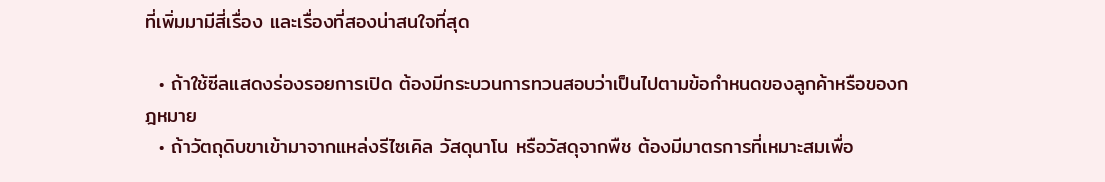ที่เพิ่มมามีสี่เรื่อง และเรื่องที่สองน่าสนใจที่สุด

  • ถ้าใช้ซีลแสดงร่องรอยการเปิด ต้องมีกระบวนการทวนสอบว่าเป็นไปตามข้อกำหนดของลูกค้าหรือของกฎหมาย
  • ถ้าวัตถุดิบขาเข้ามาจากแหล่งรีไซเคิล วัสดุนาโน หรือวัสดุจากพืช ต้องมีมาตรการที่เหมาะสมเพื่อ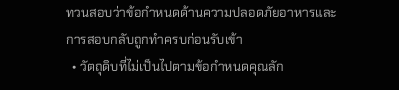ทวนสอบว่าข้อกำหนดด้านความปลอดภัยอาหารและการสอบกลับถูกทำครบก่อนรับเข้า
  • วัตถุดิบที่ไม่เป็นไปตามข้อกำหนดคุณลัก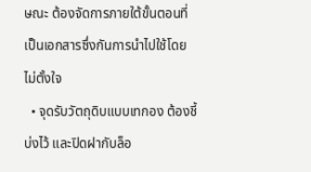ษณะ ต้องจัดการภายใต้ขั้นตอนที่เป็นเอกสารซึ่งกันการนำไปใช้โดยไม่ตั้งใจ
  • จุดรับวัตถุดิบแบบเทกอง ต้องชี้บ่งไว้ และปิดฝากับล็อ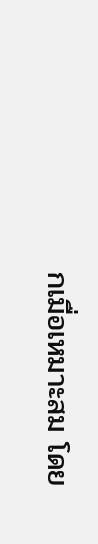กเมื่อเหมาะสม โดย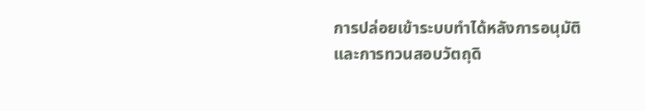การปล่อยเข้าระบบทำได้หลังการอนุมัติและการทวนสอบวัตถุดิ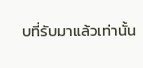บที่รับมาแล้วเท่านั้น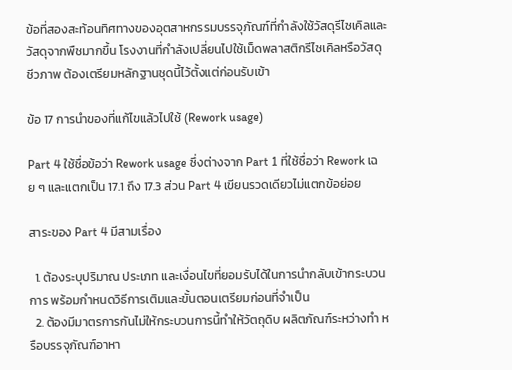ข้อที่สองสะท้อนทิศทางของอุตสาหกรรมบรรจุภัณฑ์ที่กำลังใช้วัสดุรีไซเคิลและวัสดุจากพืชมากขึ้น โรงงานที่กำลังเปลี่ยนไปใช้เม็ดพลาสติกรีไซเคิลหรือวัสดุชีวภาพ ต้องเตรียมหลักฐานชุดนี้ไว้ตั้งแต่ก่อนรับเข้า

ข้อ 17 การนำของที่แก้ไขแล้วไปใช้ (Rework usage)

Part 4 ใช้ชื่อข้อว่า Rework usage ซึ่งต่างจาก Part 1 ที่ใช้ชื่อว่า Rework เฉย ๆ และแตกเป็น 17.1 ถึง 17.3 ส่วน Part 4 เขียนรวดเดียวไม่แตกข้อย่อย

สาระของ Part 4 มีสามเรื่อง

  1. ต้องระบุปริมาณ ประเภท และเงื่อนไขที่ยอมรับได้ในการนำกลับเข้ากระบวนการ พร้อมกำหนดวิธีการเติมและขั้นตอนเตรียมก่อนที่จำเป็น
  2. ต้องมีมาตรการกันไม่ให้กระบวนการนี้ทำให้วัตถุดิบ ผลิตภัณฑ์ระหว่างทำ หรือบรรจุภัณฑ์อาหา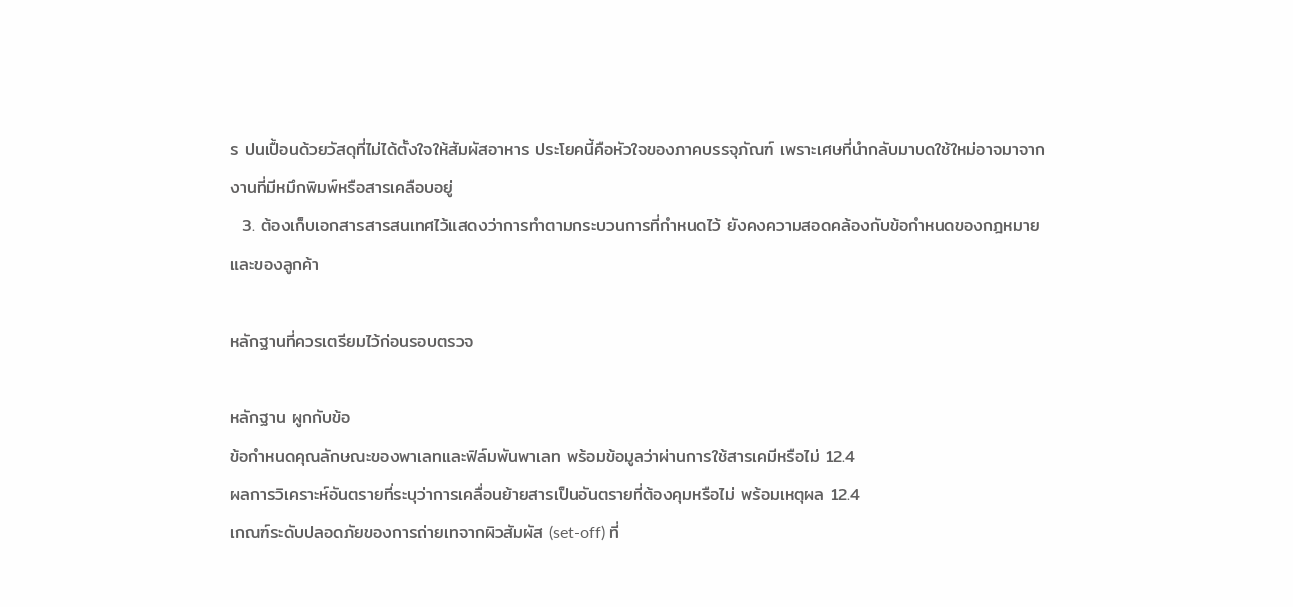ร ปนเปื้อนด้วยวัสดุที่ไม่ได้ตั้งใจให้สัมผัสอาหาร ประโยคนี้คือหัวใจของภาคบรรจุภัณฑ์ เพราะเศษที่นำกลับมาบดใช้ใหม่อาจมาจากงานที่มีหมึกพิมพ์หรือสารเคลือบอยู่
  3. ต้องเก็บเอกสารสารสนเทศไว้แสดงว่าการทำตามกระบวนการที่กำหนดไว้ ยังคงความสอดคล้องกับข้อกำหนดของกฎหมายและของลูกค้า

หลักฐานที่ควรเตรียมไว้ก่อนรอบตรวจ

หลักฐาน ผูกกับข้อ
ข้อกำหนดคุณลักษณะของพาเลทและฟิล์มพันพาเลท พร้อมข้อมูลว่าผ่านการใช้สารเคมีหรือไม่ 12.4
ผลการวิเคราะห์อันตรายที่ระบุว่าการเคลื่อนย้ายสารเป็นอันตรายที่ต้องคุมหรือไม่ พร้อมเหตุผล 12.4
เกณฑ์ระดับปลอดภัยของการถ่ายเทจากผิวสัมผัส (set-off) ที่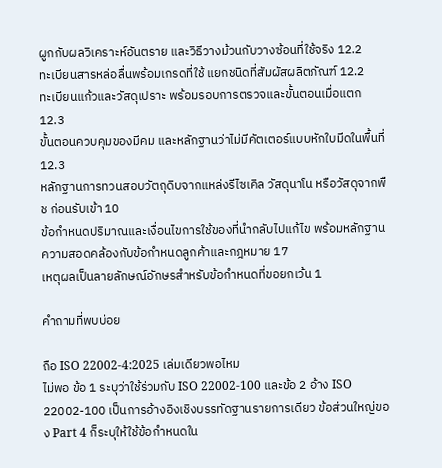ผูกกับผลวิเคราะห์อันตราย และวิธีวางม้วนกับวางซ้อนที่ใช้จริง 12.2
ทะเบียนสารหล่อลื่นพร้อมเกรดที่ใช้ แยกชนิดที่สัมผัสผลิตภัณฑ์ 12.2
ทะเบียนแก้วและวัสดุเปราะ พร้อมรอบการตรวจและขั้นตอนเมื่อแตก 12.3
ขั้นตอนควบคุมของมีคม และหลักฐานว่าไม่มีคัตเตอร์แบบหักใบมีดในพื้นที่ 12.3
หลักฐานการทวนสอบวัตถุดิบจากแหล่งรีไซเคิล วัสดุนาโน หรือวัสดุจากพืช ก่อนรับเข้า 10
ข้อกำหนดปริมาณและเงื่อนไขการใช้ของที่นำกลับไปแก้ไข พร้อมหลักฐานความสอดคล้องกับข้อกำหนดลูกค้าและกฎหมาย 17
เหตุผลเป็นลายลักษณ์อักษรสำหรับข้อกำหนดที่ขอยกเว้น 1

คำถามที่พบบ่อย

ถือ ISO 22002-4:2025 เล่มเดียวพอไหม
ไม่พอ ข้อ 1 ระบุว่าใช้ร่วมกับ ISO 22002-100 และข้อ 2 อ้าง ISO 22002-100 เป็นการอ้างอิงเชิงบรรทัดฐานรายการเดียว ข้อส่วนใหญ่ของ Part 4 ก็ระบุให้ใช้ข้อกำหนดใน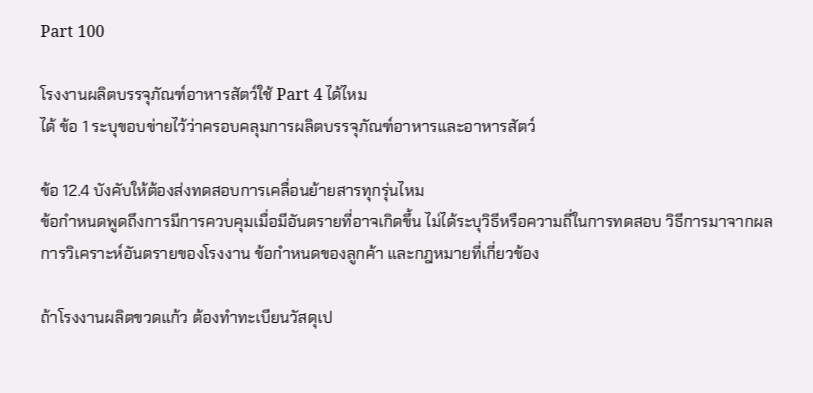Part 100

โรงงานผลิตบรรจุภัณฑ์อาหารสัตว์ใช้ Part 4 ได้ไหม
ได้ ข้อ 1 ระบุขอบข่ายไว้ว่าครอบคลุมการผลิตบรรจุภัณฑ์อาหารและอาหารสัตว์

ข้อ 12.4 บังคับให้ต้องส่งทดสอบการเคลื่อนย้ายสารทุกรุ่นไหม
ข้อกำหนดพูดถึงการมีการควบคุมเมื่อมีอันตรายที่อาจเกิดขึ้น ไม่ได้ระบุวิธีหรือความถี่ในการทดสอบ วิธีการมาจากผลการวิเคราะห์อันตรายของโรงงาน ข้อกำหนดของลูกค้า และกฎหมายที่เกี่ยวข้อง

ถ้าโรงงานผลิตขวดแก้ว ต้องทำทะเบียนวัสดุเป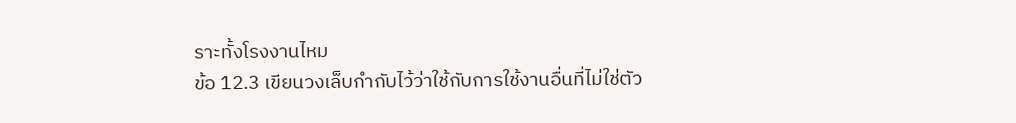ราะทั้งโรงงานไหม
ข้อ 12.3 เขียนวงเล็บกำกับไว้ว่าใช้กับการใช้งานอื่นที่ไม่ใช่ตัว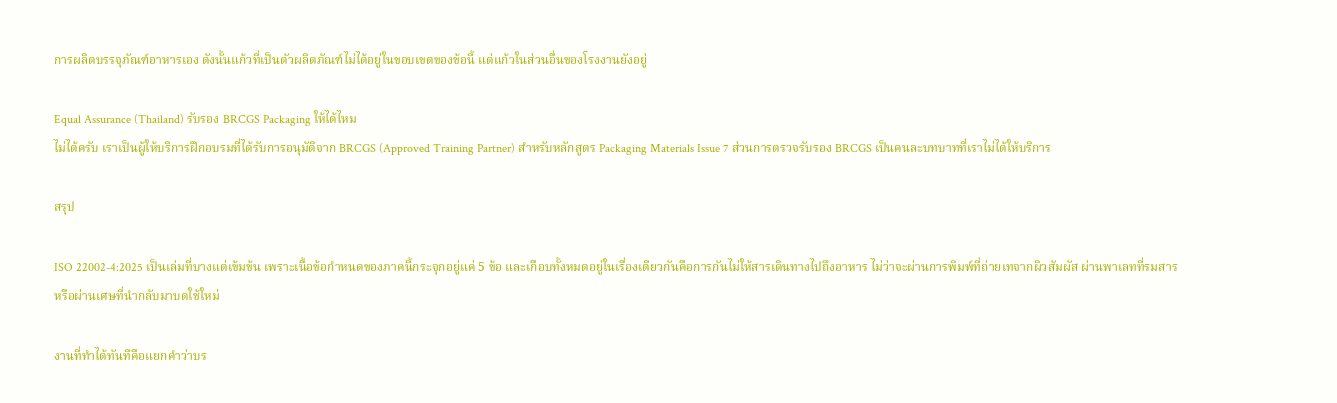การผลิตบรรจุภัณฑ์อาหารเอง ดังนั้นแก้วที่เป็นตัวผลิตภัณฑ์ไม่ได้อยู่ในขอบเขตของข้อนี้ แต่แก้วในส่วนอื่นของโรงงานยังอยู่

Equal Assurance (Thailand) รับรอง BRCGS Packaging ให้ได้ไหม
ไม่ได้ครับ เราเป็นผู้ให้บริการฝึกอบรมที่ได้รับการอนุมัติจาก BRCGS (Approved Training Partner) สำหรับหลักสูตร Packaging Materials Issue 7 ส่วนการตรวจรับรอง BRCGS เป็นคนละบทบาทที่เราไม่ได้ให้บริการ

สรุป

ISO 22002-4:2025 เป็นเล่มที่บางแต่เข้มข้น เพราะเนื้อข้อกำหนดของภาคนี้กระจุกอยู่แค่ 5 ข้อ และเกือบทั้งหมดอยู่ในเรื่องเดียวกันคือการกันไม่ให้สารเดินทางไปถึงอาหาร ไม่ว่าจะผ่านการพิมพ์ที่ถ่ายเทจากผิวสัมผัส ผ่านพาเลทที่รมสาร หรือผ่านเศษที่นำกลับมาบดใช้ใหม่

งานที่ทำได้ทันทีคือแยกคำว่าบร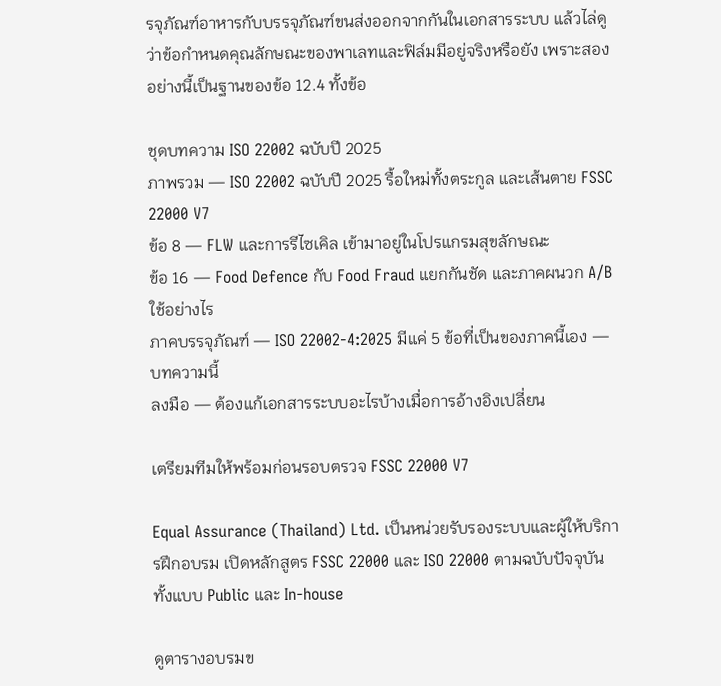รจุภัณฑ์อาหารกับบรรจุภัณฑ์ขนส่งออกจากกันในเอกสารระบบ แล้วไล่ดูว่าข้อกำหนดคุณลักษณะของพาเลทและฟิล์มมีอยู่จริงหรือยัง เพราะสองอย่างนี้เป็นฐานของข้อ 12.4 ทั้งข้อ

ชุดบทความ ISO 22002 ฉบับปี 2025
ภาพรวม — ISO 22002 ฉบับปี 2025 รื้อใหม่ทั้งตระกูล และเส้นตาย FSSC 22000 V7
ข้อ 8 — FLW และการรีไซเคิล เข้ามาอยู่ในโปรแกรมสุขลักษณะ
ข้อ 16 — Food Defence กับ Food Fraud แยกกันชัด และภาคผนวก A/B ใช้อย่างไร
ภาคบรรจุภัณฑ์ — ISO 22002-4:2025 มีแค่ 5 ข้อที่เป็นของภาคนี้เอง — บทความนี้
ลงมือ — ต้องแก้เอกสารระบบอะไรบ้างเมื่อการอ้างอิงเปลี่ยน

เตรียมทีมให้พร้อมก่อนรอบตรวจ FSSC 22000 V7

Equal Assurance (Thailand) Ltd. เป็นหน่วยรับรองระบบและผู้ให้บริการฝึกอบรม เปิดหลักสูตร FSSC 22000 และ ISO 22000 ตามฉบับปัจจุบัน ทั้งแบบ Public และ In-house

ดูตารางอบรมข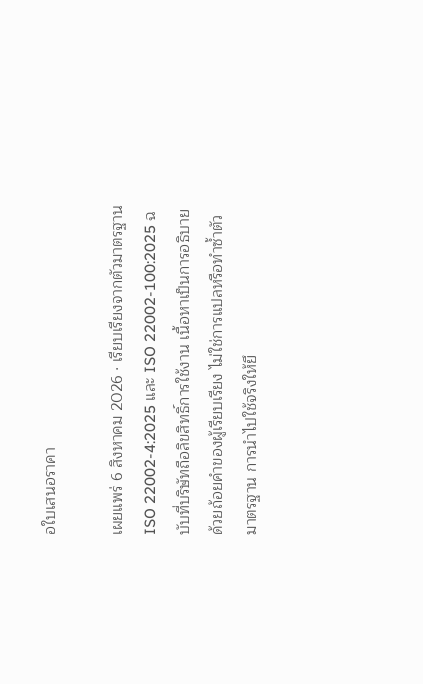อใบเสนอราคา

เผยแพร่ 6 สิงหาคม 2026 · เรียบเรียงจากตัวมาตรฐาน ISO 22002-4:2025 และ ISO 22002-100:2025 ฉบับที่บริษัทถือลิขสิทธิ์การใช้งาน เนื้อหาเป็นการอธิบายด้วยถ้อยคำของผู้เรียบเรียง ไม่ใช่การแปลหรือทำซ้ำตัวมาตรฐาน การนำไปใช้จริงให้ยึ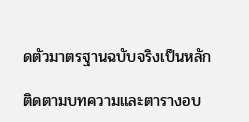ดตัวมาตรฐานฉบับจริงเป็นหลัก

ติดตามบทความและตารางอบ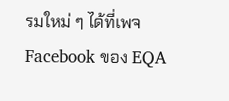รมใหม่ ๆ ได้ที่เพจ Facebook ของ EQA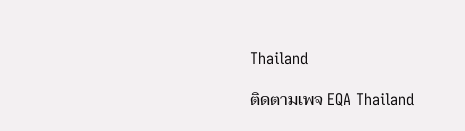Thailand

ติดตามเพจ EQA Thailand